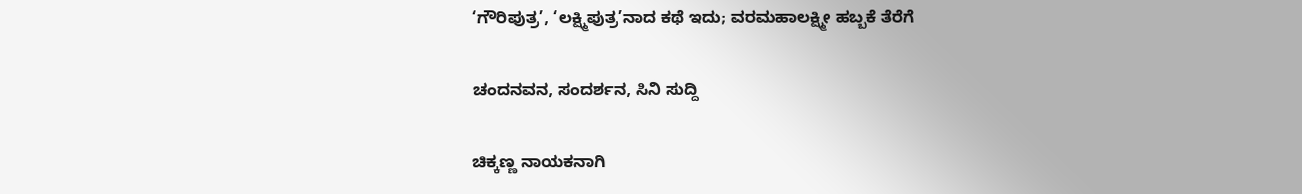‘ಗೌರಿಪುತ್ರ’, ‘ಲಕ್ಷ್ಮಿಪುತ್ರ’ನಾದ ಕಥೆ ಇದು; ವರಮಹಾಲಕ್ಷ್ಮೀ ಹಬ್ಬಕೆ ತೆರೆಗೆ

ಚಂದನವನ, ಸಂದರ್ಶನ, ಸಿನಿ ಸುದ್ದಿ

ಚಿಕ್ಕಣ್ಣ ನಾಯಕನಾಗಿ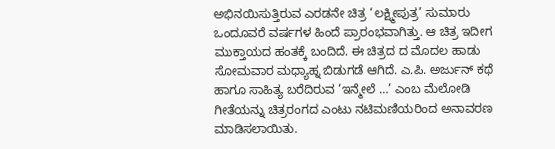ಅಭಿನಯಿಸುತ್ತಿರುವ ಎರಡನೇ ಚಿತ್ರ ‘ಲಕ್ಷ್ಮೀಪುತ್ರ’ ಸುಮಾರು ಒಂದೂವರೆ ವರ್ಷಗಳ ಹಿಂದೆ ಪ್ರಾರಂಭವಾಗಿತ್ತು. ಆ ಚಿತ್ರ ಇದೀಗ ಮುಕ್ತಾಯದ ಹಂತಕ್ಕೆ ಬಂದಿದೆ. ಈ ಚಿತ್ರದ ದ ಮೊದಲ ಹಾಡು ಸೋಮವಾರ ಮಧ್ಯಾಹ್ನ ಬಿಡುಗಡೆ ಆಗಿದೆ. ಎ.ಪಿ. ಅರ್ಜುನ್ ಕಥೆ ಹಾಗೂ ಸಾಹಿತ್ಯ ಬರೆದಿರುವ ‘ಇನ್ಮೇಲೆ …’ ಎಂಬ ಮೆಲೋಡಿ ಗೀತೆಯನ್ನು ಚಿತ್ರರಂಗದ ಎಂಟು ನಟಿಮಣಿಯರಿಂದ ಅನಾವರಣ ಮಾಡಿಸಲಾಯಿತು.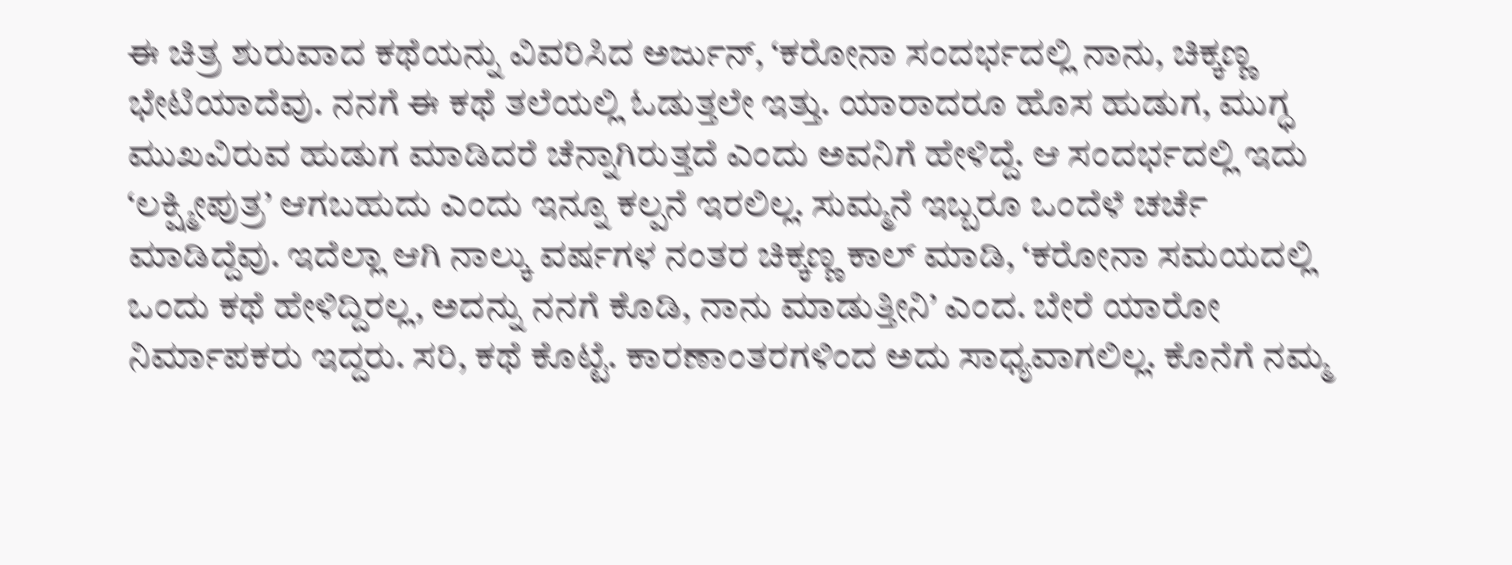ಈ ಚಿತ್ರ ಶುರುವಾದ ಕಥೆಯನ್ನು ವಿವರಿಸಿದ ಅರ್ಜುನ್‍, ‘ಕರೋನಾ ಸಂದರ್ಭದಲ್ಲಿ ನಾನು, ಚಿಕ್ಕಣ್ಣ ಭೇಟಿಯಾದೆವು. ನನಗೆ ಈ ಕಥೆ ತಲೆಯಲ್ಲಿ ಓಡುತ್ತಲೇ ಇತ್ತು. ಯಾರಾದರೂ ಹೊಸ ಹುಡುಗ, ಮುಗ್ಧ ಮುಖವಿರುವ ಹುಡುಗ ಮಾಡಿದರೆ ಚೆನ್ನಾಗಿರುತ್ತದೆ ಎಂದು ಅವನಿಗೆ ಹೇಳಿದ್ದೆ. ಆ ಸಂದರ್ಭದಲ್ಲಿ ಇದು ‘ಲಕ್ಷ್ಮೀಪುತ್ರ’ ಆಗಬಹುದು ಎಂದು ಇನ್ನೂ ಕಲ್ಪನೆ ಇರಲಿಲ್ಲ. ಸುಮ್ಮನೆ ಇಬ್ಬರೂ ಒಂದೆಳೆ ಚರ್ಚೆ ಮಾಡಿದ್ದೆವು. ಇದೆಲ್ಲಾ ಆಗಿ ನಾಲ್ಕು ವರ್ಷಗಳ ನಂತರ ಚಿಕ್ಕಣ್ಣ ಕಾಲ್‍ ಮಾಡಿ, ‘ಕರೋನಾ ಸಮಯದಲ್ಲಿ ಒಂದು ಕಥೆ ಹೇಳಿದ್ದಿರಲ್ಲ, ಅದನ್ನು ನನಗೆ ಕೊಡಿ, ನಾನು ಮಾಡುತ್ತೀನಿ’ ಎಂದ. ಬೇರೆ ಯಾರೋ ನಿರ್ಮಾಪಕರು ಇದ್ದರು. ಸರಿ, ಕಥೆ ಕೊಟ್ಟೆ. ಕಾರಣಾಂತರಗಳಿಂದ ಅದು ಸಾಧ್ಯವಾಗಲಿಲ್ಲ. ಕೊನೆಗೆ ನಮ್ಮ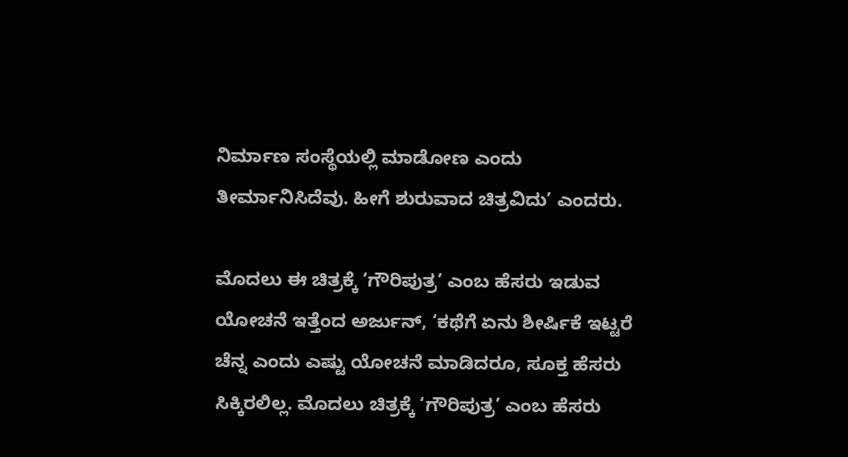ನಿರ್ಮಾಣ ಸಂಸ್ಥೆಯಲ್ಲಿ ಮಾಡೋಣ ಎಂದು ತೀರ್ಮಾನಿಸಿದೆವು. ಹೀಗೆ ಶುರುವಾದ ಚಿತ್ರವಿದು’ ಎಂದರು.

ಮೊದಲು ಈ ಚಿತ್ರಕ್ಕೆ ‘ಗೌರಿಪುತ್ರ’ ಎಂಬ ಹೆಸರು ಇಡುವ ಯೋಚನೆ ಇತ್ತೆಂದ ಅರ್ಜುನ್‍, ‘ಕಥೆಗೆ ಏನು ಶೀರ್ಷಿಕೆ ಇಟ್ಟರೆ ಚೆನ್ನ ಎಂದು ಎಷ್ಟು ಯೋಚನೆ ಮಾಡಿದರೂ, ಸೂಕ್ತ ಹೆಸರು ಸಿಕ್ಕಿರಲಿಲ್ಲ. ಮೊದಲು ಚಿತ್ರಕ್ಕೆ ‘ಗೌರಿಪುತ್ರ’ ಎಂಬ ಹೆಸರು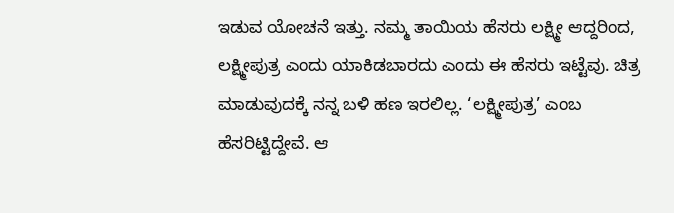ಇಡುವ ಯೋಚನೆ ಇತ್ತು. ನಮ್ಮ ತಾಯಿಯ ಹೆಸರು ಲಕ್ಷ್ಮೀ ಆದ್ದರಿಂದ, ಲಕ್ಷ್ಮೀಪುತ್ರ ಎಂದು ಯಾಕಿಡಬಾರದು ಎಂದು ಈ ಹೆಸರು ಇಟ್ಟೆವು. ಚಿತ್ರ ಮಾಡುವುದಕ್ಕೆ ನನ್ನ ಬಳಿ ಹಣ ಇರಲಿಲ್ಲ. ‘ಲಕ್ಷ್ಮೀಪುತ್ರ’ ಎಂಬ ಹೆಸರಿಟ್ಟಿದ್ದೇವೆ. ಆ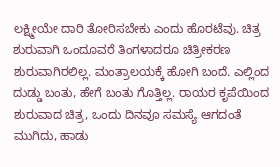ಲಕ್ಷ್ಮೀಯೇ ದಾರಿ ತೋರಿಸಬೇಕು ಎಂದು ಹೊರಟೆವು. ಚಿತ್ರ ಶುರುವಾಗಿ ಒಂದೂವರೆ ತಿಂಗಳಾದರೂ ಚಿತ್ರೀಕರಣ ಶುರುವಾಗಿರಲಿಲ್ಲ. ಮಂತ್ರಾಲಯಕ್ಕೆ ಹೋಗಿ ಬಂದೆ. ಎಲ್ಲಿಂದ ದುಡ್ಡು ಬಂತು, ಹೇಗೆ ಬಂತು ಗೊತ್ತಿಲ್ಲ. ರಾಯರ ಕೃಪೆಯಿಂದ ಶುರುವಾದ ಚಿತ್ರ, ಒಂದು ದಿನವೂ ಸಮಸ್ಯೆ ಆಗದಂತೆ ಮುಗಿದು, ಹಾಡು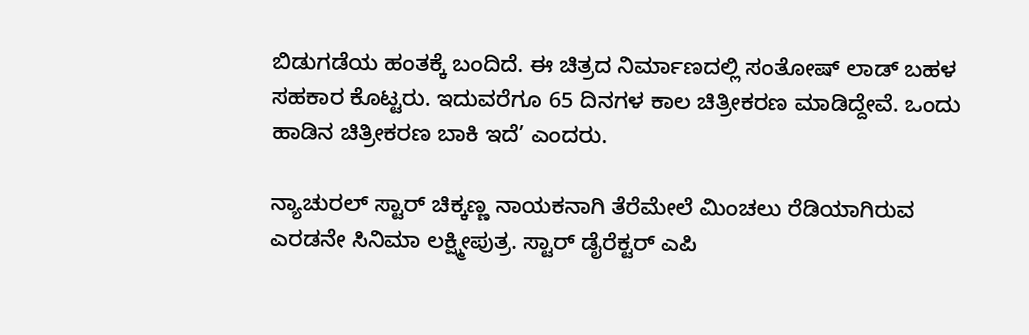ಬಿಡುಗಡೆಯ ಹಂತಕ್ಕೆ ಬಂದಿದೆ. ಈ ಚಿತ್ರದ ನಿರ್ಮಾಣದಲ್ಲಿ ಸಂತೋಷ್‍ ಲಾಡ್‍ ಬಹಳ ಸಹಕಾರ ಕೊಟ್ಟರು. ಇದುವರೆಗೂ 65 ದಿನಗಳ ಕಾಲ ಚಿತ್ರೀಕರಣ ಮಾಡಿದ್ದೇವೆ. ಒಂದು ಹಾಡಿನ ಚಿತ್ರೀಕರಣ ಬಾಕಿ ಇದೆ’ ಎಂದರು.

ನ್ಯಾಚುರಲ್ ಸ್ಟಾರ್ ಚಿಕ್ಕಣ್ಣ ನಾಯಕನಾಗಿ ತೆರೆಮೇಲೆ ಮಿಂಚಲು ರೆಡಿಯಾಗಿರುವ ಎರಡನೇ ಸಿನಿಮಾ ಲಕ್ಷ್ಮೀಪುತ್ರ. ಸ್ಟಾರ್ ಡೈರೆಕ್ಟರ್ ಎಪಿ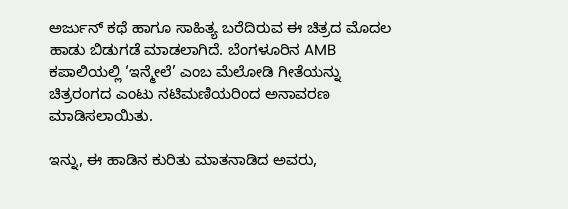ಅರ್ಜುನ್ ಕಥೆ ಹಾಗೂ ಸಾಹಿತ್ಯ ಬರೆದಿರುವ ಈ ಚಿತ್ರದ ಮೊದಲ ಹಾಡು ಬಿಡುಗಡೆ ಮಾಡಲಾಗಿದೆ. ಬೆಂಗಳೂರಿನ AMB ಕಪಾಲಿಯಲ್ಲಿ ‘ಇನ್ಮೇಲೆ’ ಎಂಬ ಮೆಲೋಡಿ ಗೀತೆಯನ್ನು ಚಿತ್ರರಂಗದ ಎಂಟು ನಟಿಮಣಿಯರಿಂದ ಅನಾವರಣ ಮಾಡಿಸಲಾಯಿತು.

ಇನ್ನು, ಈ ಹಾಡಿನ ಕುರಿತು ಮಾತನಾಡಿದ ಅವರು,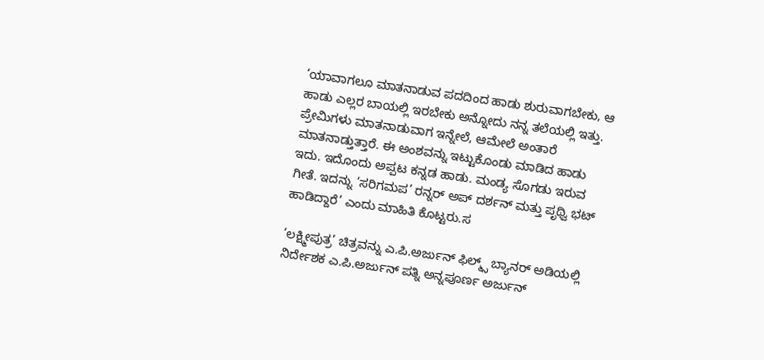‘ಯಾವಾಗಲೂ ಮಾತನಾಡುವ ಪದದಿಂದ ಹಾಡು ಶುರುವಾಗಬೇಕು, ಆ ಹಾಡು ಎಲ್ಲರ ಬಾಯಲ್ಲಿ ಇರಬೇಕು ಅನ್ನೋದು ನನ್ನ ತಲೆಯಲ್ಲಿ ಇತ್ತು‌. ಪ್ರೇಮಿಗಳು ಮಾತನಾಡುವಾಗ ಇನ್ನೇಲೆ, ಆಮೇಲೆ ಅಂತಾರೆ ಮಾತನಾಡ್ತುತ್ತಾರೆ. ಈ ಅಂಶವನ್ನು ಇಟ್ಟುಕೊಂಡು ಮಾಡಿದ ಹಾಡು ಇದು. ಇದೊಂದು ಅಪ್ಪಟ ಕನ್ನಡ ಹಾಡು. ಮಂಡ್ಯ ಸೊಗಡು ಇರುವ ಗೀತೆ. ಇದನ್ನು ‘ಸರಿಗಮಪ’ ರನ್ನರ್ ಅಪ್ ದರ್ಶನ್ ಮತ್ತು ಪೃಥ್ವಿ ಭಟ್ ಹಾಡಿದ್ದಾರೆ’ ಎಂದು ಮಾಹಿತಿ ಕೊಟ್ಟರು.ಸ

‘ಲಕ್ಷ್ಮೀಪುತ್ರ’ ಚಿತ್ರವನ್ನು ಎ.ಪಿ.ಅರ್ಜುನ್ ಫಿಲ್ಮ್ಸ್ ಬ್ಯಾನರ್ ಅಡಿಯಲ್ಲಿ ನಿರ್ದೇಶಕ ಎ.ಪಿ.ಅರ್ಜುನ್ ಪತ್ನಿ ಅನ್ನಪೂರ್ಣ ಅರ್ಜುನ್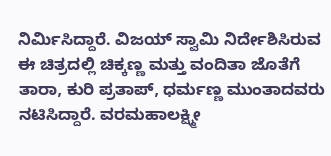ನಿರ್ಮಿಸಿದ್ದಾರೆ. ವಿಜಯ್ ಸ್ವಾಮಿ ನಿರ್ದೇಶಿಸಿರುವ ಈ ಚಿತ್ರದಲ್ಲಿ ಚಿಕ್ಕಣ್ಣ ಮತ್ತು ವಂದಿತಾ ಜೊತೆಗೆ ತಾರಾ, ಕುರಿ ಪ್ರತಾಪ್, ಧರ್ಮಣ್ಣ ಮುಂತಾದವರು ನಟಿಸಿದ್ದಾರೆ. ವರಮಹಾಲಕ್ಷ್ಮೀ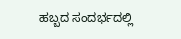ಹಬ್ಬದ ಸಂದರ್ಭದಲ್ಲಿ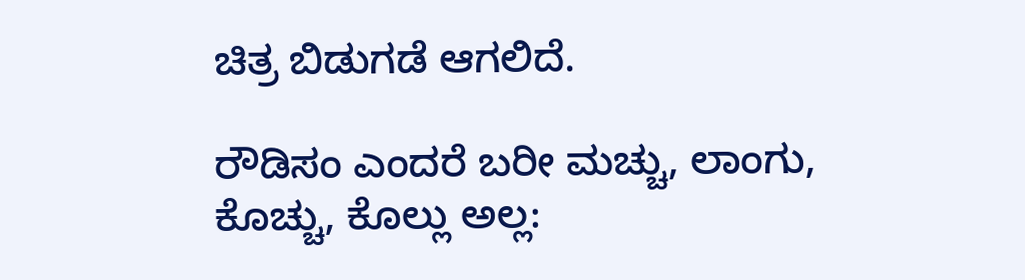ಚಿತ್ರ ಬಿಡುಗಡೆ ಆಗಲಿದೆ.

ರೌಡಿಸಂ ಎಂದರೆ ಬರೀ ಮಚ್ಚು, ಲಾಂಗು, ಕೊಚ್ಚು, ಕೊಲ್ಲು ಅಲ್ಲ: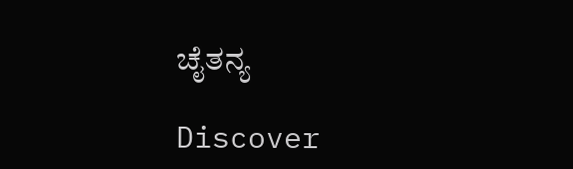ಚೈತನ್ಯ

Discover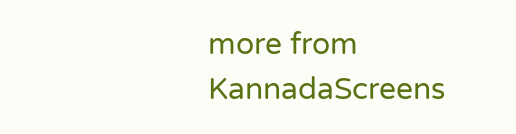more from KannadaScreens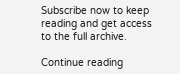Subscribe now to keep reading and get access to the full archive.

Continue reading